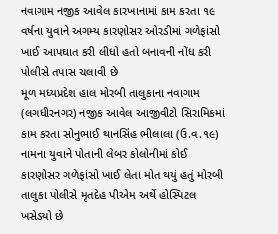નવાગામ નજીક આવેલ કારખાનામાં કામ કરતા ૧૯ વર્ષના યુવાને અગમ્ય કારણોસર ઓરડીમાં ગળેફાંસો ખાઈ આપઘાત કરી લીધો હતો બનાવની નોંધ કરી પોલીસે તપાસ ચલાવી છે
મૂળ મધ્યપ્રદેશ હાલ મોરબી તાલુકાના નવાગામ (લગધીરનગર) નજીક આવેલ આજીવીટો સિરામિકમાં કામ કરતા સોનુભાઈ થાનસિંહ ભીલાલા (ઉ.વ.૧૯) નામના યુવાને પોતાની લેબર કોલોનીમાં કોઈ કારણોસર ગળેફાંસો ખાઈ લેતા મોત થયું હતું મોરબી તાલુકા પોલીસે મૃતદેહ પીએમ અર્થે હોસ્પિટલ ખસેડ્યો છે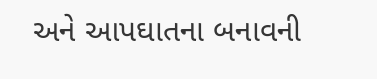અને આપઘાતના બનાવની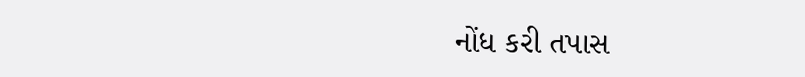નોંધ કરી તપાસ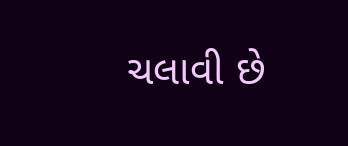ચલાવી છે